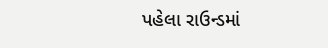પહેલા રાઉન્ડમાં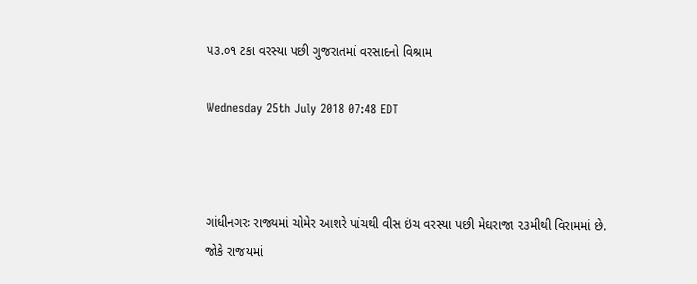૫૩.૦૧ ટકા વરસ્યા પછી ગુજરાતમાં વરસાદનો વિશ્રામ

Wednesday 25th July 2018 07:48 EDT



ગાંધીનગરઃ રાજ્યમાં ચોમેર આશરે પાંચથી વીસ ઇંચ વરસ્યા પછી મેઘરાજા ૨૩મીથી વિરામમાં છે. જોકે રાજયમાં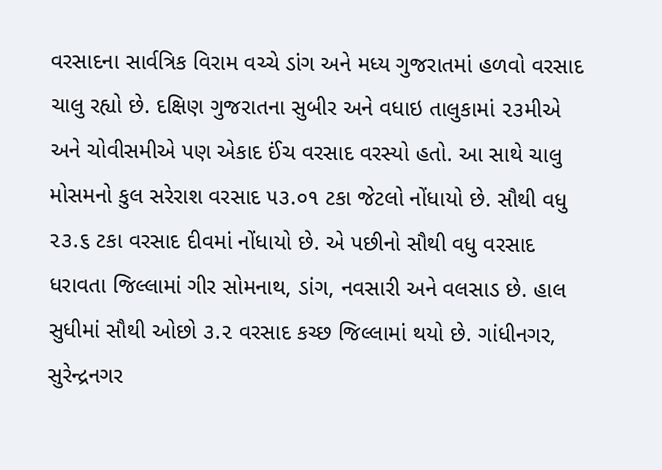વરસાદના સાર્વત્રિક વિરામ વચ્ચે ડાંગ અને મધ્ય ગુજરાતમાં હળવો વરસાદ ચાલુ રહ્યો છે. દક્ષિણ ગુજરાતના સુબીર અને વધાઇ તાલુકામાં ૨૩મીએ અને ચોવીસમીએ પણ એકાદ ઈંચ વરસાદ વરસ્યો હતો. આ સાથે ચાલુ મોસમનો કુલ સરેરાશ વરસાદ ૫૩.૦૧ ટકા જેટલો નોંધાયો છે. સૌથી વધુ ૨૩.૬ ટકા વરસાદ દીવમાં નોંધાયો છે. એ પછીનો સૌથી વધુ વરસાદ ધરાવતા જિલ્લામાં ગીર સોમનાથ, ડાંગ, નવસારી અને વલસાડ છે. હાલ સુધીમાં સૌથી ઓછો ૩.૨ વરસાદ કચ્છ જિલ્લામાં થયો છે. ગાંધીનગર, સુરેન્દ્રનગર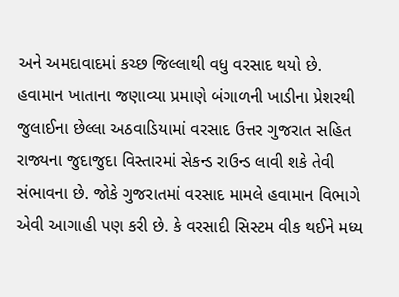અને અમદાવાદમાં કચ્છ જિલ્લાથી વધુ વરસાદ થયો છે.
હવામાન ખાતાના જણાવ્યા પ્રમાણે બંગાળની ખાડીના પ્રેશરથી જુલાઈના છેલ્લા અઠવાડિયામાં વરસાદ ઉત્તર ગુજરાત સહિત રાજ્યના જુદાજુદા વિસ્તારમાં સેકન્ડ રાઉન્ડ લાવી શકે તેવી સંભાવના છે. જોકે ગુજરાતમાં વરસાદ મામલે હવામાન વિભાગે એવી આગાહી પણ કરી છે. કે વરસાદી સિસ્ટમ વીક થઈને મધ્ય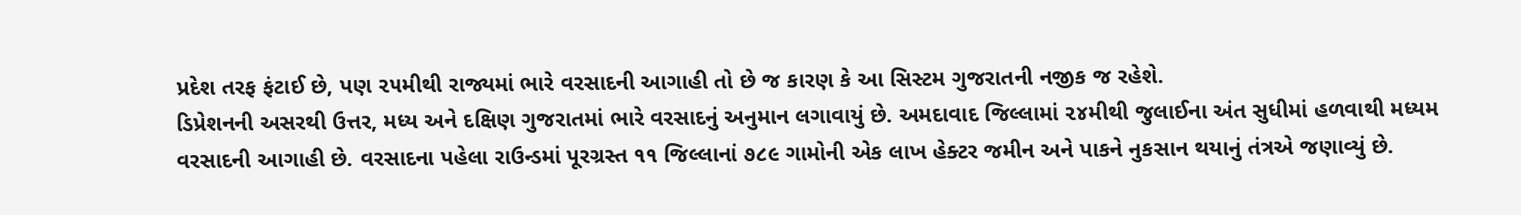પ્રદેશ તરફ ફંટાઈ છે, પણ ૨૫મીથી રાજ્યમાં ભારે વરસાદની આગાહી તો છે જ કારણ કે આ સિસ્ટમ ગુજરાતની નજીક જ રહેશે.
ડિપ્રેશનની અસરથી ઉત્તર, મધ્ય અને દક્ષિણ ગુજરાતમાં ભારે વરસાદનું અનુમાન લગાવાયું છે. અમદાવાદ જિલ્લામાં ૨૪મીથી જુલાઈના અંત સુધીમાં હળવાથી મધ્યમ વરસાદની આગાહી છે. વરસાદના પહેલા રાઉન્ડમાં પૂરગ્રસ્ત ૧૧ જિલ્લાનાં ૭૮૯ ગામોની એક લાખ હેક્ટર જમીન અને પાકને નુકસાન થયાનું તંત્રએ જણાવ્યું છે.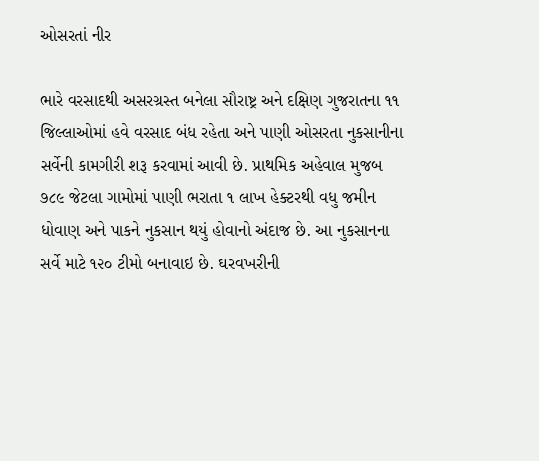ઓસરતાં નીર

ભારે વરસાદથી અસરગ્રસ્ત બનેલા સૌરાષ્ટ્ર અને દક્ષિણ ગુજરાતના ૧૧ જિલ્લાઓમાં હવે વરસાદ બંધ રહેતા અને પાણી ઓસરતા નુકસાનીના સર્વેની કામગીરી શરૂ કરવામાં આવી છે. પ્રાથમિક અહેવાલ મુજબ ૭૮૯ જેટલા ગામોમાં પાણી ભરાતા ૧ લાખ હેક્ટરથી વધુ જમીન ધોવાણ અને પાકને નુકસાન થયું હોવાનો અંદાજ છે. આ નુકસાનના સર્વે માટે ૧૨૦ ટીમો બનાવાઇ છે. ઘરવખરીની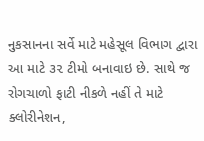નુકસાનના સર્વે માટે મહેસૂલ વિભાગ દ્વારા આ માટે ૩૨ ટીમો બનાવાઇ છે. સાથે જ રોગચાળો ફાટી નીકળે નહીં તે માટે ક્લોરીનેશન,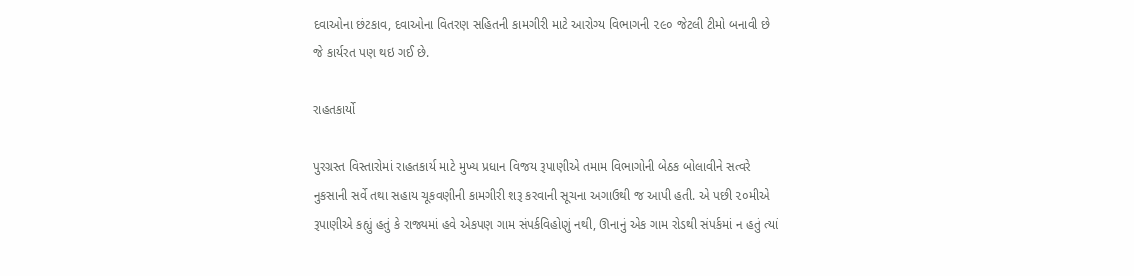દવાઓના છંટકાવ, દવાઓના વિતરણ સહિતની કામગીરી માટે આરોગ્ય વિભાગની ૨૯૦ જેટલી ટીમો બનાવી છે જે કાર્યરત પણ થઇ ગઈ છે.

રાહતકાર્યો

પુરગ્રસ્ત વિસ્તારોમાં રાહતકાર્ય માટે મુખ્ય પ્રધાન વિજય રૂપાણીએ તમામ વિભાગોની બેઠક બોલાવીને સત્વરે નુકસાની સર્વે તથા સહાય ચૂકવણીની કામગીરી શરૂ કરવાની સૂચના અગાઉથી જ આપી હતી. એ પછી ૨૦મીએ રૂપાણીએ કહ્યું હતું કે રાજ્યમાં હવે એકપણ ગામ સંપર્કવિહોણું નથી, ઊનાનું એક ગામ રોડથી સંપર્કમાં ન હતું ત્યાં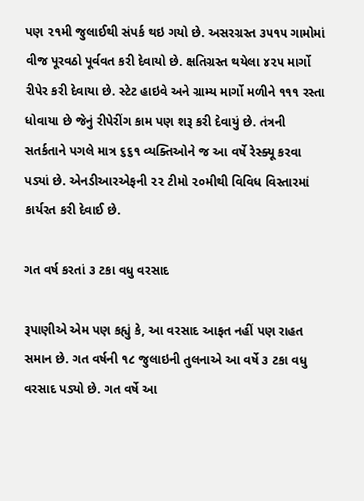પણ ૨૧મી જુલાઈથી સંપર્ક થઇ ગયો છે. અસરગ્રસ્ત ૩૫૧૫ ગામોમાં વીજ પૂરવઠો પૂર્વવત કરી દેવાયો છે. ક્ષતિગ્રસ્ત થયેલા ૪૨૫ માર્ગો રીપેર કરી દેવાયા છે. સ્ટેટ હાઇવે અને ગ્રામ્ય માર્ગો મળીને ૧૧૧ રસ્તા ધોવાયા છે જેનું રીપેરીંગ કામ પણ શરૂ કરી દેવાયું છે. તંત્રની સતર્કતાને પગલે માત્ર ૬૬૧ વ્યક્તિઓને જ આ વર્ષે રેસ્ક્યૂ કરવા પડ્યાં છે. એનડીઆરએફની ૨૨ ટીમો ૨૦મીથી વિવિધ વિસ્તારમાં કાર્યરત કરી દેવાઈ છે.

ગત વર્ષ કરતાં ૩ ટકા વધુ વરસાદ

રૂપાણીએ એમ પણ કહ્યું કે, આ વરસાદ આફત નહીં પણ રાહત સમાન છે. ગત વર્ષની ૧૮ જુલાઇની તુલનાએ આ વર્ષે ૩ ટકા વધુ વરસાદ પડ્યો છે. ગત વર્ષે આ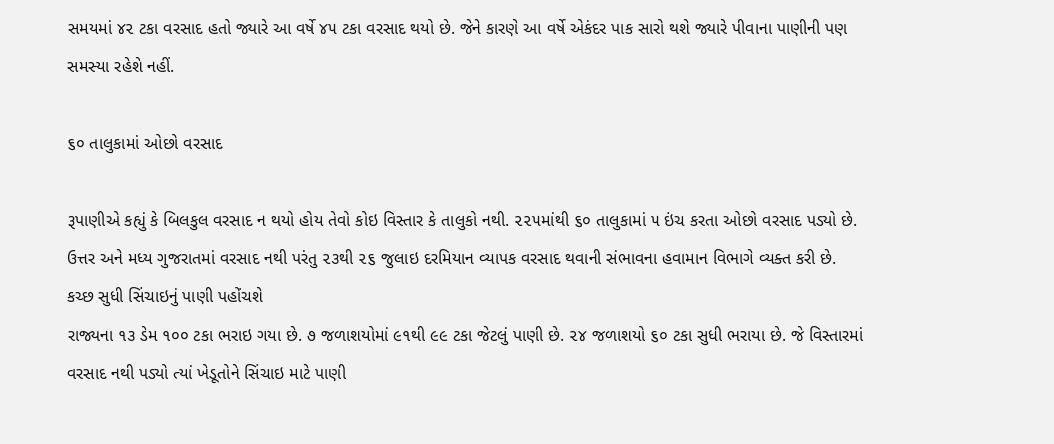સમયમાં ૪૨ ટકા વરસાદ હતો જ્યારે આ વર્ષે ૪૫ ટકા વરસાદ થયો છે. જેને કારણે આ વર્ષે એકંદર પાક સારો થશે જ્યારે પીવાના પાણીની પણ સમસ્યા રહેશે નહીં.

૬૦ તાલુકામાં ઓછો વરસાદ

રૂપાણીએ કહ્યું કે બિલકુલ વરસાદ ન થયો હોય તેવો કોઇ વિસ્તાર કે તાલુકો નથી. ૨૨૫માંથી ૬૦ તાલુકામાં ૫ ઇંચ કરતા ઓછો વરસાદ પડ્યો છે. ઉત્તર અને મધ્ય ગુજરાતમાં વરસાદ નથી પરંતુ ૨૩થી ૨૬ જુલાઇ દરમિયાન વ્યાપક વરસાદ થવાની સંભાવના હવામાન વિભાગે વ્યક્ત કરી છે.
કચ્છ સુધી સિંચાઇનું પાણી પહોંચશે
રાજ્યના ૧૩ ડેમ ૧૦૦ ટકા ભરાઇ ગયા છે. ૭ જળાશયોમાં ૯૧થી ૯૯ ટકા જેટલું પાણી છે. ૨૪ જળાશયો ૬૦ ટકા સુધી ભરાયા છે. જે વિસ્તારમાં વરસાદ નથી પડ્યો ત્યાં ખેડૂતોને સિંચાઇ માટે પાણી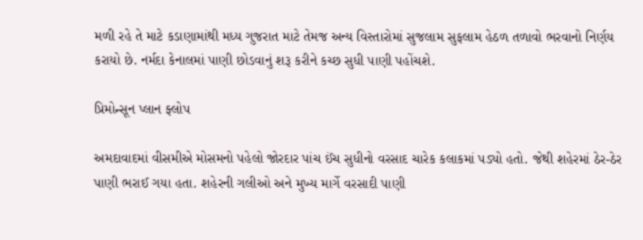મળી રહે તે માટે કડાણામાંથી મધ્ય ગુજરાત માટે તેમજ અન્ય વિસ્તારોમાં સુજલામ સુફલામ હેઠળ તળાવો ભરવાનો નિર્ણય કરાયો છે. નર્મદા કેનાલમાં પાણી છોડવાનું શરૂ કરીને કચ્છ સુધી પાણી પહોંચશે.

પ્રિમોન્સૂન પ્લાન ફ્લોપ

અમદાવાદમાં વીસમીએ મોસમનો પહેલો જોરદાર પાંચ ઈંચ સુધીનો વરસાદ ચારેક કલાકમાં પડ્યો હતો. જેથી શહેરમાં ઠેર-ઠેર પાણી ભરાઈ ગયા હતા. શહેરની ગલીઓ અને મુખ્ય માર્ગે વરસાદી પાણી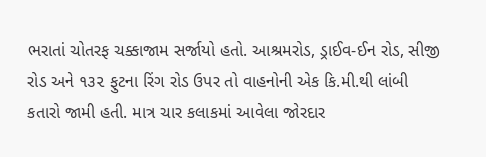ભરાતાં ચોતરફ ચક્કાજામ સર્જાયો હતો. આશ્રમરોડ, ડ્રાઈવ-ઈન રોડ, સીજી રોડ અને ૧૩૨ ફુટના રિંગ રોડ ઉપર તો વાહનોની એક કિ.મી.થી લાંબી કતારો જામી હતી. માત્ર ચાર કલાકમાં આવેલા જોરદાર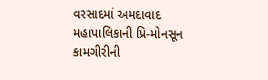વરસાદમાં અમદાવાદ મહાપાલિકાની પ્રિ-મોનસૂન કામગીરીની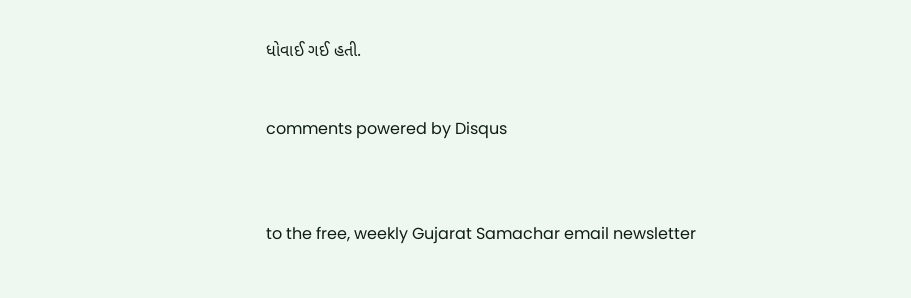ધોવાઈ ગઈ હતી.


comments powered by Disqus



to the free, weekly Gujarat Samachar email newsletter